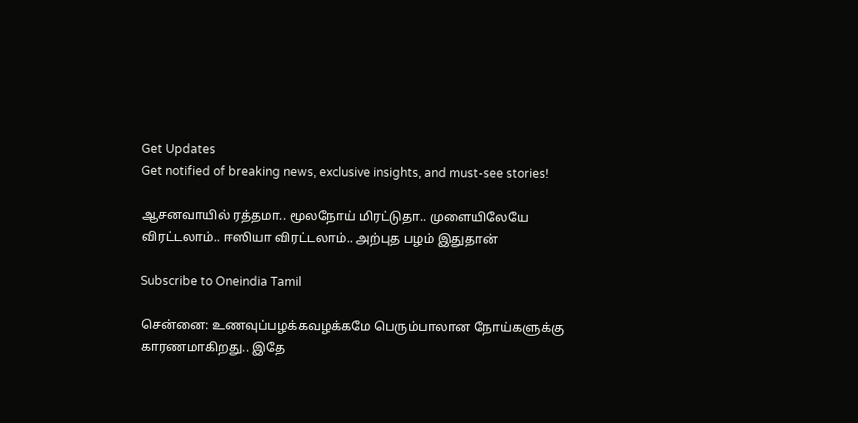Get Updates
Get notified of breaking news, exclusive insights, and must-see stories!

ஆசனவாயில் ரத்தமா.. மூலநோய் மிரட்டுதா.. முளையிலேயே விரட்டலாம்.. ஈஸியா விரட்டலாம்.. அற்புத பழம் இதுதான்

Subscribe to Oneindia Tamil

சென்னை: உணவுப்பழக்கவழக்கமே பெரும்பாலான நோய்களுக்கு காரணமாகிறது.. இதே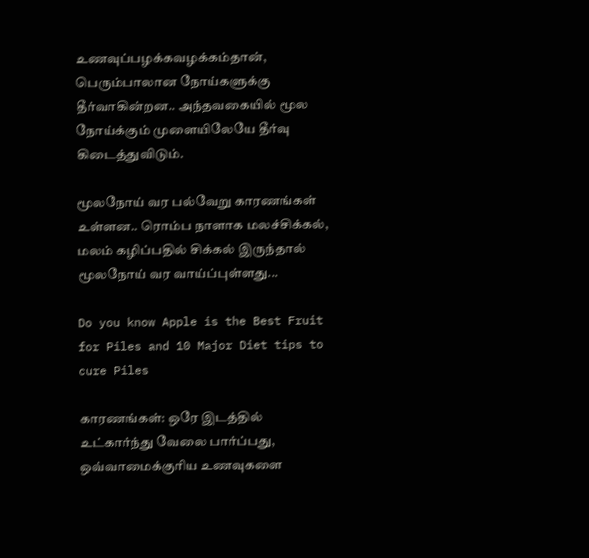உணவுப்பழக்கவழக்கம்தான், பெரும்பாலான நோய்களுக்கு தீர்வாகின்றன.. அந்தவகையில் மூல நோய்க்கும் முளையிலேயே தீர்வு கிடைத்துவிடும்.

மூலநோய் வர பல்வேறு காரணங்கள் உள்ளன.. ரொம்ப நாளாக மலச்சிக்கல், மலம் கழிப்பதில் சிக்கல் இருந்தால் மூலநோய் வர வாய்ப்புள்ளது...

Do you know Apple is the Best Fruit for Piles and 10 Major Diet tips to cure Piles

காரணங்கள்: ஒரே இடத்தில் உட்கார்ந்து வேலை பார்ப்பது, ஒவ்வாமைக்குரிய உணவுகளை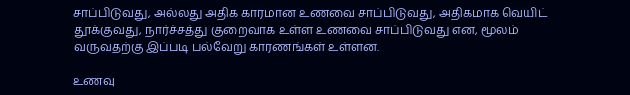சாப்பிடுவது, அல்லது அதிக காரமான உணவை சாப்பிடுவது, அதிகமாக வெயிட் தூக்குவது, நார்ச்சத்து குறைவாக உள்ள உணவை சாப்பிடுவது என, மூலம் வருவதற்கு இப்படி பல்வேறு காரணங்கள் உள்ளன.

உணவு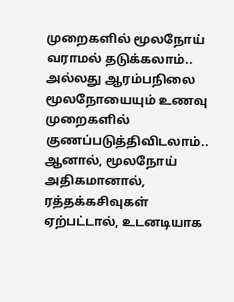முறைகளில் மூலநோய் வராமல் தடுக்கலாம்.. அல்லது ஆரம்பநிலை மூலநோயையும் உணவு முறைகளில் குணப்படுத்திவிடலாம்.. ஆனால், மூலநோய் அதிகமானால், ரத்தக்கசிவுகள் ஏற்பட்டால், உடனடியாக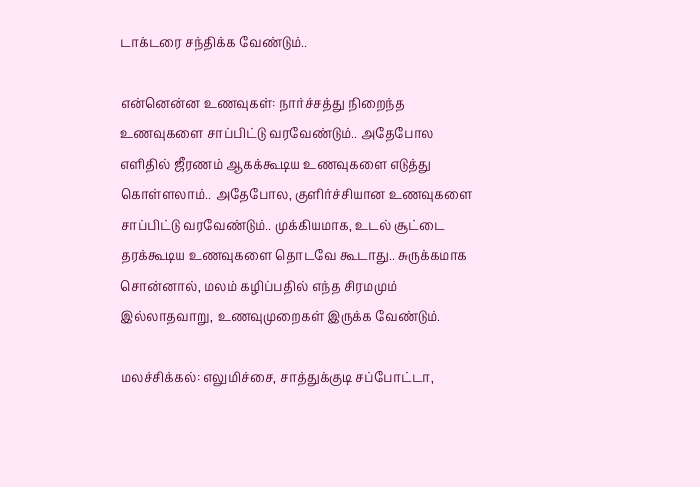டாக்டரை சந்திக்க வேண்டும்..

என்னென்ன உணவுகள்: நார்ச்சத்து நிறைந்த உணவுகளை சாப்பிட்டு வரவேண்டும்.. அதேபோல எளிதில் ஜீரணம் ஆகக்கூடிய உணவுகளை எடுத்து கொள்ளலாம்.. அதேபோல, குளிர்ச்சியான உணவுகளை சாப்பிட்டு வரவேண்டும்.. முக்கியமாக, உடல் சூட்டை தரக்கூடிய உணவுகளை தொடவே கூடாது.. சுருக்கமாக சொன்னால், மலம் கழிப்பதில் எந்த சிரமமும் இல்லாதவாறு, உணவுமுறைகள் இருக்க வேண்டும்.

மலச்சிக்கல்: எலுமிச்சை, சாத்துக்குடி சப்போட்டா,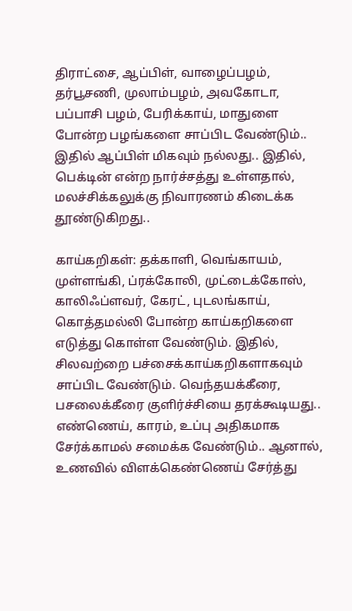திராட்சை, ஆப்பிள், வாழைப்பழம், தர்பூசணி, முலாம்பழம், அவகோடா, பப்பாசி பழம், பேரிக்காய், மாதுளை போன்ற பழங்களை சாப்பிட வேண்டும்.. இதில் ஆப்பிள் மிகவும் நல்லது.. இதில், பெக்டின் என்ற நார்ச்சத்து உள்ளதால், மலச்சிக்கலுக்கு நிவாரணம் கிடைக்க தூண்டுகிறது..

காய்கறிகள்: தக்காளி, வெங்காயம், முள்ளங்கி, ப்ரக்கோலி, முட்டைக்கோஸ், காலிஃப்ளவர், கேரட், புடலங்காய், கொத்தமல்லி போன்ற காய்கறிகளை எடுத்து கொள்ள வேண்டும். இதில், சிலவற்றை பச்சைக்காய்கறிகளாகவும் சாப்பிட வேண்டும். வெந்தயக்கீரை, பசலைக்கீரை குளிர்ச்சியை தரக்கூடியது.. எண்ணெய், காரம், உப்பு அதிகமாக சேர்க்காமல் சமைக்க வேண்டும்.. ஆனால், உணவில் விளக்கெண்ணெய் சேர்த்து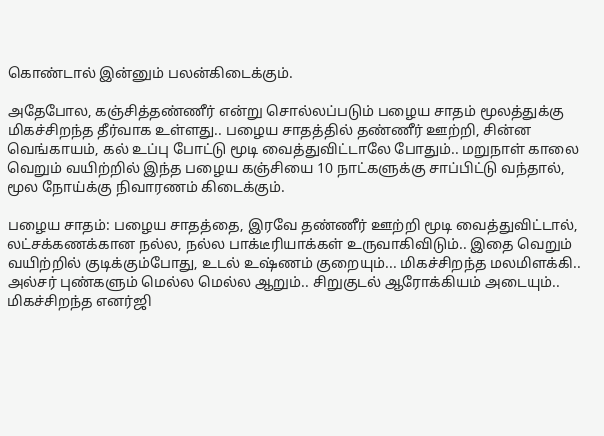கொண்டால் இன்னும் பலன்கிடைக்கும்.

அதேபோல, கஞ்சித்தண்ணீர் என்று சொல்லப்படும் பழைய சாதம் மூலத்துக்கு மிகச்சிறந்த தீர்வாக உள்ளது.. பழைய சாதத்தில் தண்ணீர் ஊற்றி, சின்ன வெங்காயம், கல் உப்பு போட்டு மூடி வைத்துவிட்டாலே போதும்.. மறுநாள் காலை வெறும் வயிற்றில் இந்த பழைய கஞ்சியை 10 நாட்களுக்கு சாப்பிட்டு வந்தால், மூல நோய்க்கு நிவாரணம் கிடைக்கும்.

பழைய சாதம்: பழைய சாதத்தை, இரவே தண்ணீர் ஊற்றி மூடி வைத்துவிட்டால், லட்சக்கணக்கான நல்ல, நல்ல பாக்டீரியாக்கள் உருவாகிவிடும்.. இதை வெறும் வயிற்றில் குடிக்கும்போது, உடல் உஷ்ணம் குறையும்... மிகச்சிறந்த மலமிளக்கி.. அல்சர் புண்களும் மெல்ல மெல்ல ஆறும்.. சிறுகுடல் ஆரோக்கியம் அடையும்.. மிகச்சிறந்த எனர்ஜி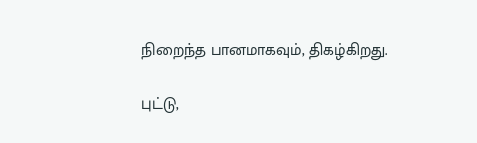நிறைந்த பானமாகவும், திகழ்கிறது.

புட்டு,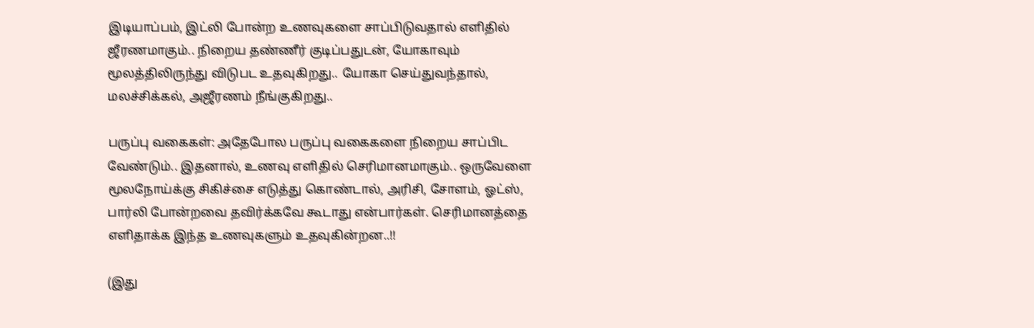இடியாப்பம், இட்லி போன்ற உணவுகளை சாப்பிடுவதால் எளிதில் ஜீரணமாகும்.. நிறைய தண்ணீர் குடிப்பதுடன், யோகாவும் மூலத்திலிருந்து விடுபட உதவுகிறது.. யோகா செய்துவந்தால், மலச்சிக்கல், அஜீரணம் நீங்குகிறது..

பருப்பு வகைகள்: அதேபோல பருப்பு வகைகளை நிறைய சாப்பிட வேண்டும்.. இதனால், உணவு எளிதில் செரிமானமாகும்.. ஒருவேளை மூலநோய்க்கு சிகிச்சை எடுத்து கொண்டால், அரிசி, சோளம், ஓட்ஸ், பார்லி போன்றவை தவிர்க்கவே கூடாது என்பார்கள். செரிமானத்தை எளிதாக்க இந்த உணவுகளும் உதவுகின்றன..!!

(இது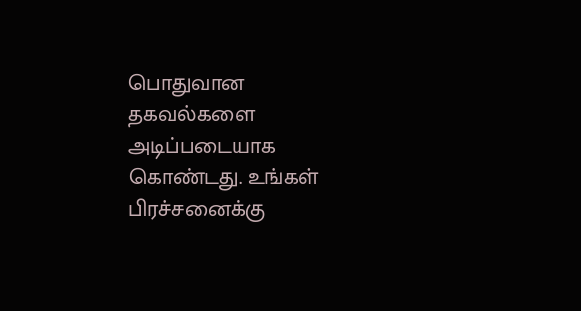பொதுவான தகவல்களை அடிப்படையாக கொண்டது. உங்கள் பிரச்சனைக்கு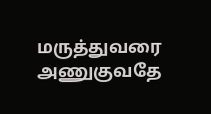மருத்துவரை அணுகுவதே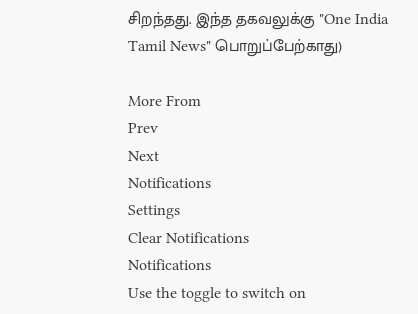சிறந்தது. இந்த தகவலுக்கு "One India Tamil News" பொறுப்பேற்காது)

More From
Prev
Next
Notifications
Settings
Clear Notifications
Notifications
Use the toggle to switch on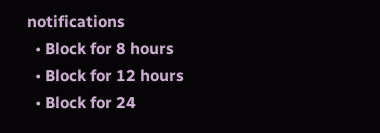notifications
  • Block for 8 hours
  • Block for 12 hours
  • Block for 24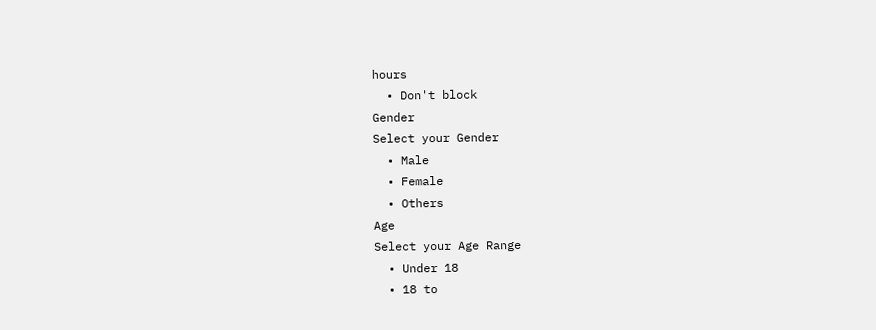hours
  • Don't block
Gender
Select your Gender
  • Male
  • Female
  • Others
Age
Select your Age Range
  • Under 18
  • 18 to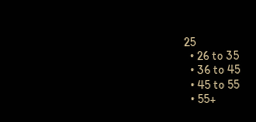25
  • 26 to 35
  • 36 to 45
  • 45 to 55
  • 55+